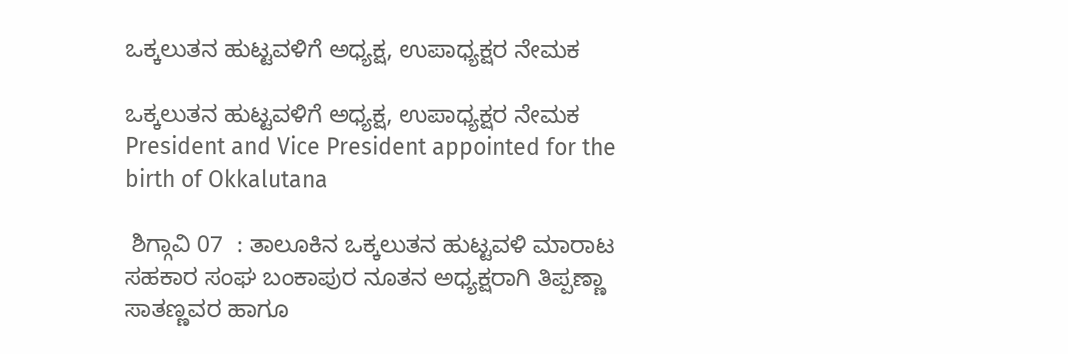ಒಕ್ಕಲುತನ ಹುಟ್ಟವಳಿಗೆ ಅಧ್ಯಕ್ಷ, ಉಪಾಧ್ಯಕ್ಷರ ನೇಮಕ

ಒಕ್ಕಲುತನ ಹುಟ್ಟವಳಿಗೆ ಅಧ್ಯಕ್ಷ, ಉಪಾಧ್ಯಕ್ಷರ ನೇಮಕ President and Vice President appointed for the birth of Okkalutana

 ಶಿಗ್ಗಾವಿ 07  : ತಾಲೂಕಿನ ಒಕ್ಕಲುತನ ಹುಟ್ಟವಳಿ ಮಾರಾಟ ಸಹಕಾರ ಸಂಘ ಬಂಕಾಪುರ ನೂತನ ಅಧ್ಯಕ್ಷರಾಗಿ ತಿಪ್ಪಣ್ಣಾ ಸಾತಣ್ಣವರ ಹಾಗೂ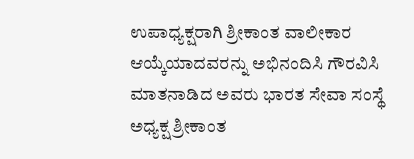ಉಪಾಧ್ಯಕ್ಷರಾಗಿ ಶ್ರೀಕಾಂತ ವಾಲೀಕಾರ ಆಯ್ಕೆಯಾದವರನ್ನು ಅಭಿನಂದಿಸಿ ಗೌರವಿಸಿ ಮಾತನಾಡಿದ ಅವರು ಭಾರತ ಸೇವಾ ಸಂಸ್ಥೆ ಅಧ್ಯಕ್ಷ ಶ್ರೀಕಾಂತ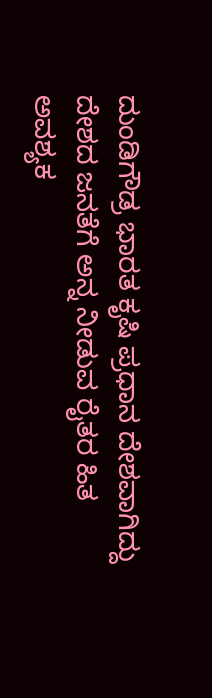ದುಂಡಿಗೌಡ್ರ ಭಾರತ ಕೃಷಿ ಪ್ರಧಾನ ದೇಶವಾಗಿದ್ದು ದೇಶದ ಜನತೆಗೆ ಅನ್ನ ನೀಡುವ ರೈತರ ಹಿತ ಅವಶ್ಯಕ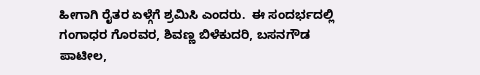ಹೀಗಾಗಿ ರೈತರ ಏಳ್ಗೆಗೆ ಶ್ರಮಿಸಿ ಎಂದರು.  ಈ ಸಂದರ್ಭದಲ್ಲಿ ಗಂಗಾಧರ ಗೊರವರ, ಶಿವಣ್ಣ ಬಿಳೆಕುದರಿ, ಬಸನಗೌಡ ಪಾಟೀಲ,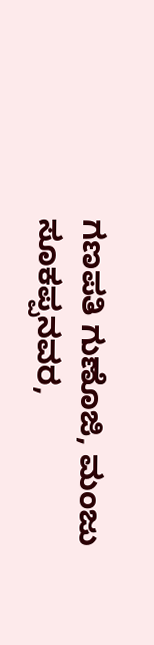ಗಣಪತಿ ಗುಣೊಜಿ, ಮಂಜು ಸೂಕಪ್ಪನವರ,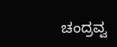ಚಂದ್ರವ್ವ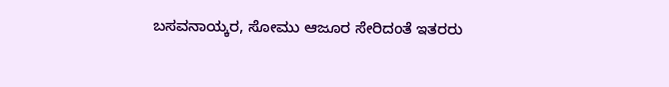ಬಸವನಾಯ್ಕರ, ಸೋಮು ಆಜೂರ ಸೇರಿದಂತೆ ಇತರರು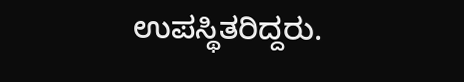ಉಪಸ್ಥಿತರಿದ್ದರು.